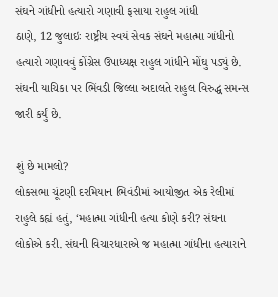સંઘને ગાંધીનો હત્યારો ગણાવી ફસાયા રાહુલ ગાંધી
ઠાણે, 12 જુલાઇઃ રાષ્ટ્રીય સ્વયં સેવક સંઘને મહાત્મા ગાંધીનો હત્યારો ગણાવવું કોંગ્રેસ ઉપાધ્યક્ષ રાહુલ ગાંધીને મોંઘુ પડ્યું છે. સંઘની યાચિકા પર ભિંવડી જિલ્લા અદાલતે રાહુલ વિરુદ્ધ સમન્સ જારી કર્યું છે.

શું છે મામલો?
લોકસભા ચૂંટણી દરમિયાન ભિવંડીમાં આયોજીત એક રેલીમાં રાહુલે કહ્યં હતું, ‘મહાત્મા ગાંધીની હત્યા કોણે કરી? સંઘના લોકોએ કરી. સંઘની વિચારધારાએ જ મહાત્મા ગાંધીના હત્યારાને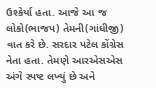ઉશ્કેર્યા હતા. આજે આ જ લોકો(ભાજપ) તેમની(ગાંધીજી) વાત કરે છે. સરદાર પટેલ કોંગ્રેસ નેતા હતા. તેમણે આરએસએસ અંગે સ્પષ્ટ લખ્યું છે અને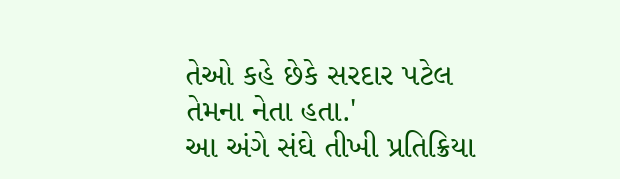તેઓ કહે છેકે સરદાર પટેલ તેમના નેતા હતા.'
આ અંગે સંઘે તીખી પ્રતિક્રિયા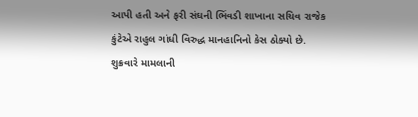આપી હતી અને ફરી સંઘની ભિંવડી શાખાના સચિવ રાજેક કુંટેએ રાહુલ ગાંધી વિરુદ્ધ માનહાનિનો કેસ ઠોક્યો છે.
શુક્રવારે મામલાની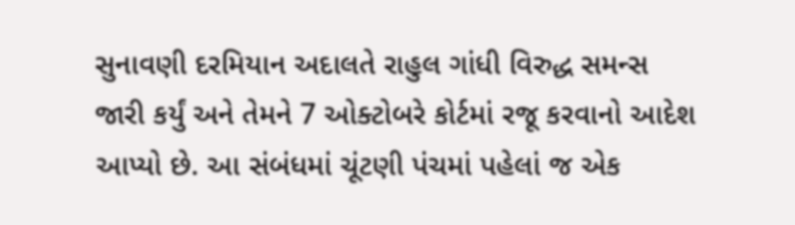સુનાવણી દરમિયાન અદાલતે રાહુલ ગાંધી વિરુદ્ધ સમન્સ જારી કર્યું અને તેમને 7 ઓક્ટોબરે કોર્ટમાં રજૂ કરવાનો આદેશ આપ્યો છે. આ સંબંધમાં ચૂંટણી પંચમાં પહેલાં જ એક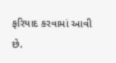ફરિયાદ કરવામાં આવી છે.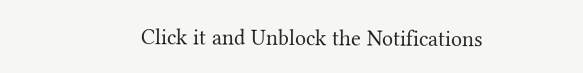Click it and Unblock the Notifications